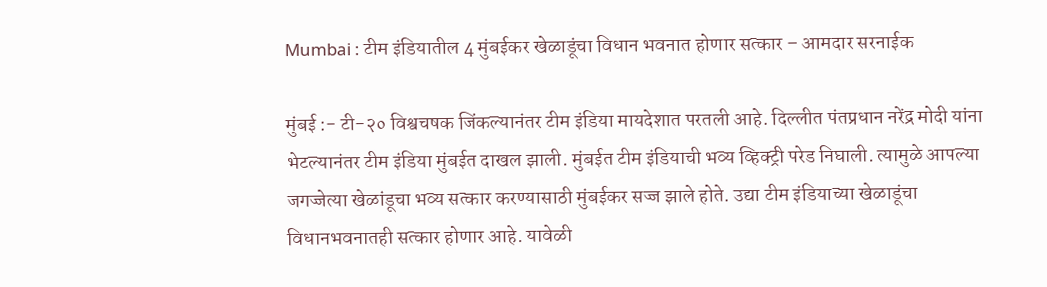Mumbai : टीम इंडियातील 4 मुंबईकर खेळाडूंचा विधान भवनात होणार सत्कार – आमदार सरनाईक

मुंबई :- टी-२० विश्वचषक जिंकल्यानंतर टीम इंडिया मायदेशात परतली आहे. दिल्लीत पंतप्रधान नरेंद्र मोदी यांना भेटल्यानंतर टीम इंडिया मुंबईत दाखल झाली. मुंबईत टीम इंडियाची भव्य व्हिक्ट्री परेड निघाली. त्यामुळे आपल्या जगज्जेत्या खेळांडूचा भव्य सत्कार करण्यासाठी मुंबईकर सज्ज झाले होते. उद्या टीम इंडियाच्या खेळाडूंचा विधानभवनातही सत्कार होणार आहे. यावेळी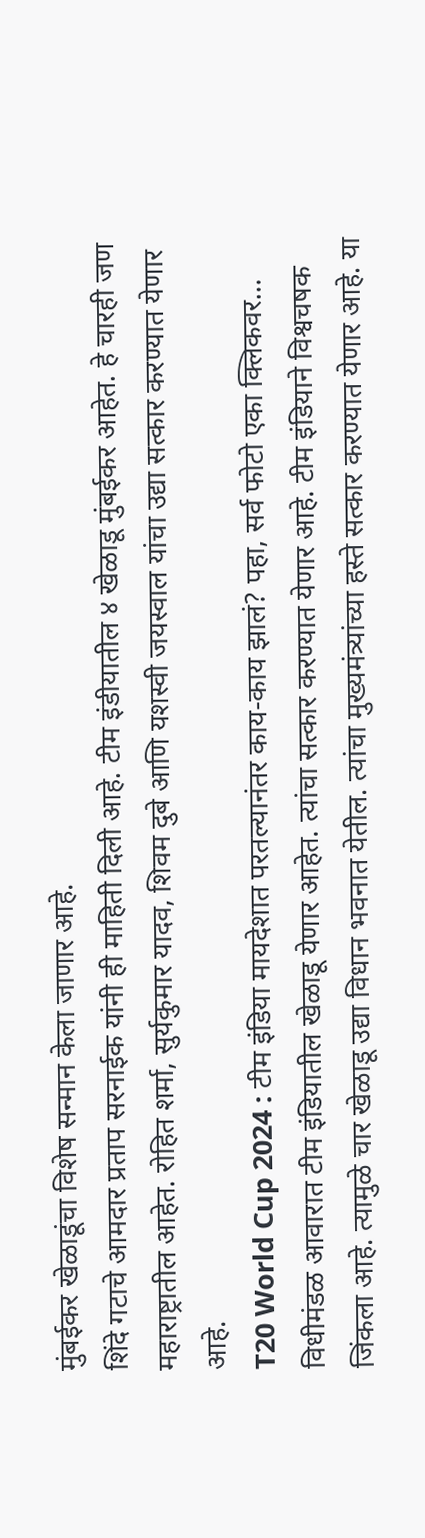मुंबईकर खेळाडूंचा विशेष सन्मान केला जाणार आहे.
शिंदे गटाचे आमदार प्रताप सरनाईक यांनी ही माहिती दिली आहे. टीम इंडीयातील ४ खेळाडू मुंबईकर आहेत. हे चारही जण महाराष्ट्रातील आहेत. रोहित शर्मा, सुर्यकुमार यादव, शिवम दुबे आणि यशस्वी जयस्वाल यांचा उद्या सत्कार करण्यात येणार आहे.
T20 World Cup 2024 : टीम इंडिया मायदेशात परतल्यानंतर काय-काय झालं? पहा, सर्व फोटो एका क्लिकवर…
विधीमंडळ आवारात टीम इंडियातील खेळाडू येणार आहेत. त्यांचा सत्कार करण्यात येणार आहे. टीम इंडियाने विश्वचषक जिंकला आहे. त्यामुळे चार खेळाडू उद्या विधान भवनात येतील. त्यांचा मुख्यमंत्र्यांच्या हस्ते सत्कार करण्यात येणार आहे. या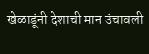खेळाडूंनी देशाची मान उंचावली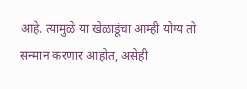आहे. त्यामुळे या खेळाडूंचा आम्ही योग्य तो सन्मान करणार आहोत, असेही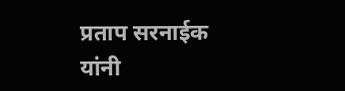प्रताप सरनाईक यांनी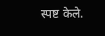स्पष्ट केले.